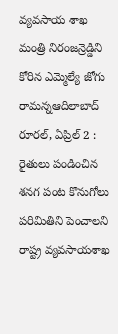వ్యవసాయ శాఖ మంత్రి నిరంజన్రెడ్డిని కోరిన ఎమ్మెల్యే జోగు రామన్నఆదిలాబాద్ రూరల్, ఏప్రిల్ 2 : రైతులు పండించిన శనగ పంట కొనుగోలు పరిమితిని పెంచాలని రాష్ట్ర వ్యవసాయశాఖ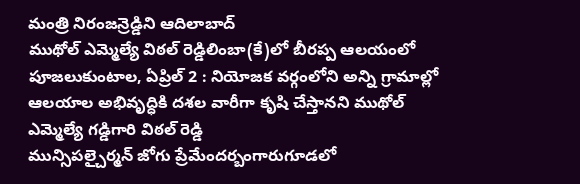మంత్రి నిరంజన్రెడ్డిని ఆదిలాబాద్
ముథోల్ ఎమ్మెల్యే విఠల్ రెడ్డిలింబా(కే)లో బీరప్ప ఆలయంలో పూజలుకుంటాల, ఏప్రిల్ 2 : నియోజక వర్గంలోని అన్ని గ్రామాల్లో ఆలయాల అభివృద్ధికి దశల వారీగా కృషి చేస్తానని ముథోల్ ఎమ్మెల్యే గడ్డిగారి విఠల్ రెడ్డి
మున్సిపల్చైర్మన్ జోగు ప్రేమేందర్బంగారుగూడలో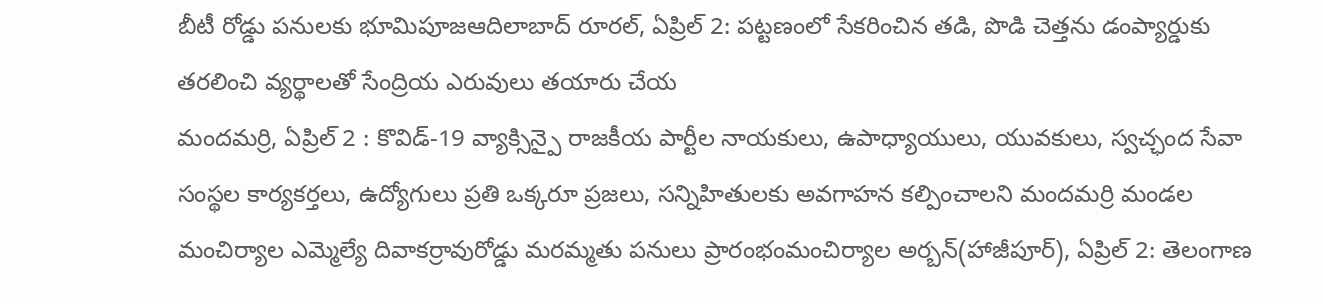బీటీ రోడ్డు పనులకు భూమిపూజఆదిలాబాద్ రూరల్, ఏప్రిల్ 2: పట్టణంలో సేకరించిన తడి, పొడి చెత్తను డంప్యార్డుకు తరలించి వ్యర్థాలతో సేంద్రియ ఎరువులు తయారు చేయ
మందమర్రి, ఏప్రిల్ 2 : కొవిడ్-19 వ్యాక్సిన్పై రాజకీయ పార్టీల నాయకులు, ఉపాధ్యాయులు, యువకులు, స్వచ్ఛంద సేవా సంస్థల కార్యకర్తలు, ఉద్యోగులు ప్రతి ఒక్కరూ ప్రజలు, సన్నిహితులకు అవగాహన కల్పించాలని మందమర్రి మండల
మంచిర్యాల ఎమ్మెల్యే దివాకర్రావురోడ్డు మరమ్మతు పనులు ప్రారంభంమంచిర్యాల అర్బన్(హాజీపూర్), ఏప్రిల్ 2: తెలంగాణ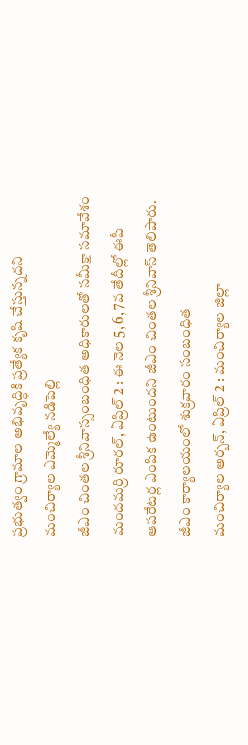ప్రభుత్వం గ్రామాల అభివృద్ధికి ప్రత్యేక కృషి చేస్తున్నదని మంచిర్యాల ఎమ్మెల్యే నడిపెల్లి
జీఎం చింతల శ్రీనివాస్సంబంధిత అధికారులతో సమీక్షా సమావేశం మందమర్రి రూరల్, ఏప్రిల్ 2 : ఈ నెల 5, 6, 7వ తేదీల్లో ఈపీ ఆపరేటర్ల ఎంపిక ఉంటుందని జీఎం చింతల శ్రీనివాస్ తెలిపారు. జీఎం కార్యాలయంలో శుక్రవారం సంబంధిత
మంచిర్యాల అర్బన్, ఏప్రిల్ 2 : మంచిర్యాల జిల్లా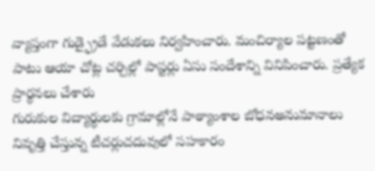వ్యాప్తంగా గుడ్ఫ్రైడే వేడుకలు నిర్వహించారు. మంచిర్యాల పట్టణంతో పాటు ఆయా చోట్ల చర్చిల్లో పాస్టర్లు ఏసు సందేశాన్ని వినిపించారు. ప్రత్యేక ప్రార్థనలు చేశారు
గురుకుల విద్యార్థులకు గ్రామాల్లోనే పాఠ్యాంశాల బోధనఅనుమానాలు నివృత్తి చేస్తున్న టీచర్లుచదువులో సహకారం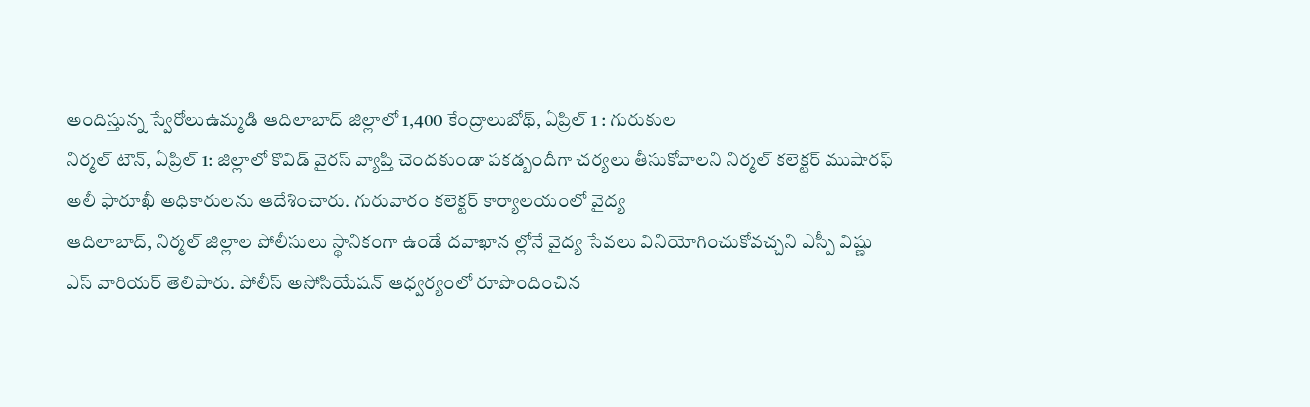అందిస్తున్న స్వేరోలుఉమ్మడి ఆదిలాబాద్ జిల్లాలో 1,400 కేంద్రాలుబోథ్, ఏప్రిల్ 1 : గురుకుల
నిర్మల్ టౌన్, ఏప్రిల్ 1: జిల్లాలో కొవిడ్ వైరస్ వ్యాప్తి చెందకుండా పకడ్బందీగా చర్యలు తీసుకోవాలని నిర్మల్ కలెక్టర్ ముషారఫ్ అలీ ఫారూఖీ అధికారులను ఆదేశించారు. గురువారం కలెక్టర్ కార్యాలయంలో వైద్య
ఆదిలాబాద్, నిర్మల్ జిల్లాల పోలీసులు స్థానికంగా ఉండే దవాఖాన ల్లోనే వైద్య సేవలు వినియోగించుకోవచ్చని ఎస్పీ విష్ణు ఎస్ వారియర్ తెలిపారు. పోలీస్ అసోసియేషన్ ఆధ్వర్యంలో రూపొందించిన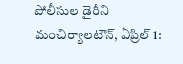పోలీసుల డైరీని
మంచిర్యాలటౌన్, ఏప్రిల్ 1: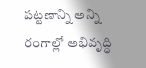పట్టణాన్ని అన్ని రంగాల్లో అభివృద్ధి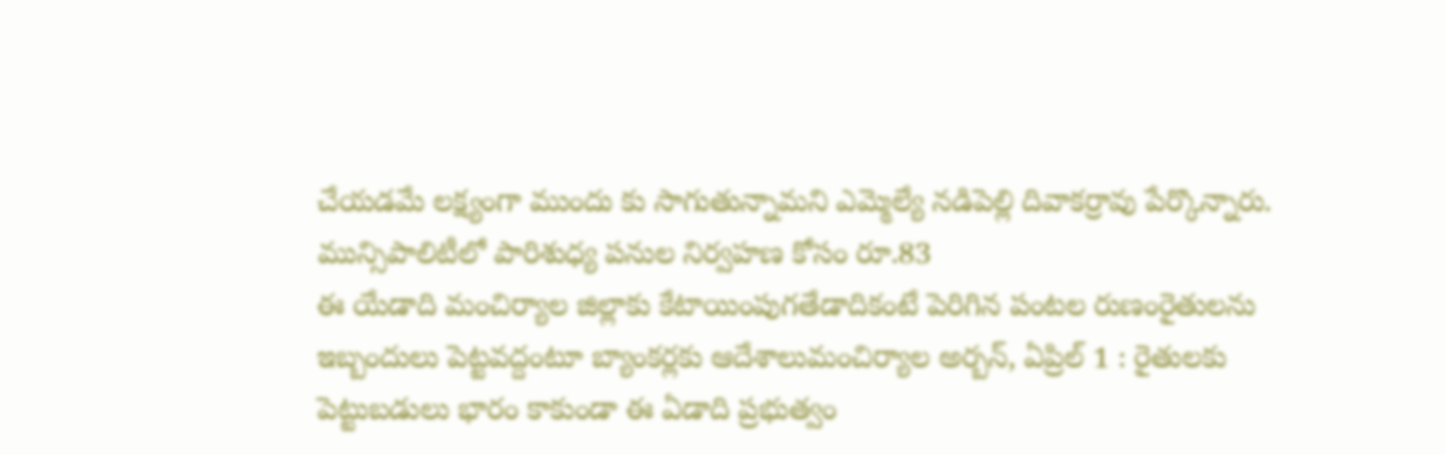చేయడమే లక్ష్యంగా ముందు కు సాగుతున్నామని ఎమ్మెల్యే నడిపెల్లి దివాకర్రావు పేర్కొన్నారు. మున్సిపాలిటీలో పారిశుధ్య పనుల నిర్వహణ కోసం రూ.83
ఈ యేడాది మంచిర్యాల జిల్లాకు కేటాయింపుగతేడాదికంటే పెరిగిన పంటల రుణంరైతులను ఇబ్బందులు పెట్టవద్దంటూ బ్యాంకర్లకు ఆదేశాలుమంచిర్యాల అర్బన్, ఏప్రిల్ 1 : రైతులకు పెట్టుబడులు భారం కాకుండా ఈ ఏడాది ప్రభుత్వం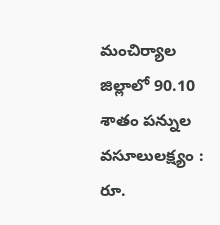మంచిర్యాల జిల్లాలో 90.10 శాతం పన్నుల వసూలులక్ష్యం : రూ.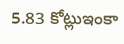5.83 కోట్లుఇంకా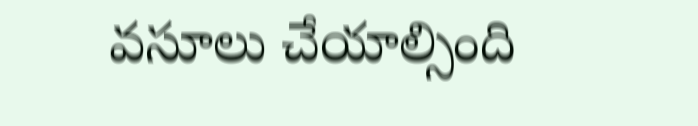వసూలు చేయాల్సింది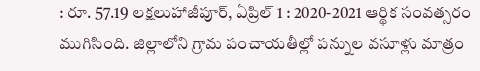: రూ. 57.19 లక్షలుహాజీపూర్, ఏప్రిల్ 1 : 2020-2021 ఆర్థిక సంవత్సరం ముగిసింది. జిల్లాలోని గ్రామ పంచాయతీల్లో పన్నుల వసూళ్లు మాత్రం